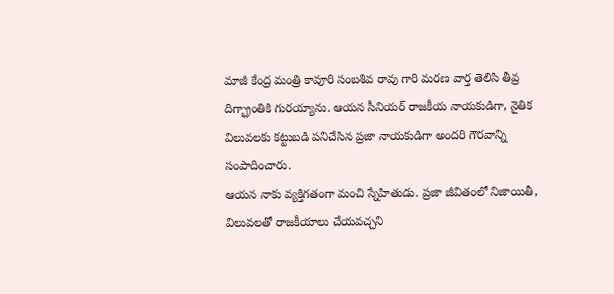మాజీ కేంద్ర మంత్రి కావూరి సంబశివ రావు గారి మరణ వార్త తెలిసి తీవ్ర దిగ్భ్రాంతికి గురయ్యాను. ఆయన సీనియర్ రాజకీయ నాయకుడిగా, నైతిక విలువలకు కట్టుబడి పనిచేసిన ప్రజా నాయకుడిగా అందరి గౌరవాన్ని సంపాదించారు.
ఆయన నాకు వ్యక్తిగతంగా మంచి స్నేహితుడు. ప్రజా జీవితంలో నిజాయితీ, విలువలతో రాజకీయాలు చేయవచ్చని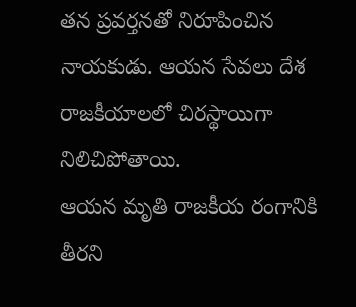తన ప్రవర్తనతో నిరూపించిన నాయకుడు. ఆయన సేవలు దేశ రాజకీయాలలో చిరస్థాయిగా నిలిచిపోతాయి.
ఆయన మృతి రాజకీయ రంగానికి తీరని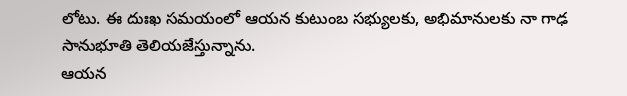లోటు. ఈ దుఃఖ సమయంలో ఆయన కుటుంబ సభ్యులకు, అభిమానులకు నా గాఢ సానుభూతి తెలియజేస్తున్నాను.
ఆయన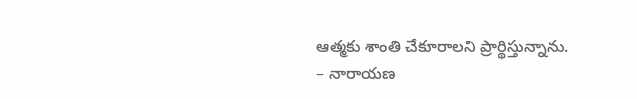ఆత్మకు శాంతి చేకూరాలని ప్రార్థిస్తున్నాను.
– నారాయణ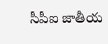సీపీఐ జాతీయ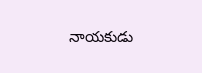నాయకుడు